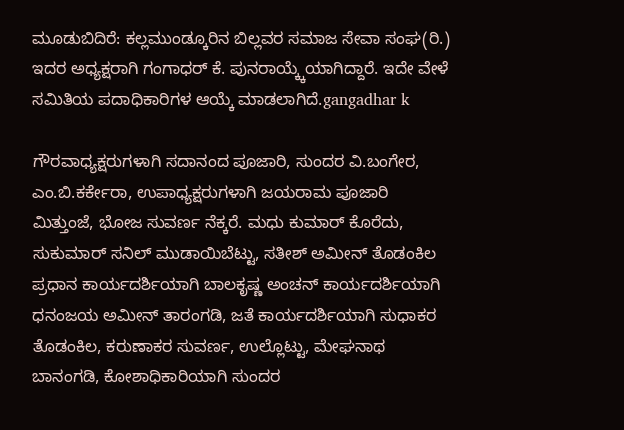ಮೂಡುಬಿದಿರೆ: ಕಲ್ಲಮುಂಡ್ಕೂರಿನ ಬಿಲ್ಲವರ ಸಮಾಜ ಸೇವಾ ಸಂಘ(ರಿ.) ಇದರ ಅಧ್ಯಕ್ಷರಾಗಿ ಗಂಗಾಧರ್ ಕೆ. ಪುನರಾಯ್ಕ್ಕೆಯಾಗಿದ್ದಾರೆ. ಇದೇ ವೇಳೆ ಸಮಿತಿಯ ಪದಾಧಿಕಾರಿಗಳ ಆಯ್ಕೆ ಮಾಡಲಾಗಿದೆ.gangadhar k

ಗೌರವಾಧ್ಯಕ್ಷರುಗಳಾಗಿ ಸದಾನಂದ ಪೂಜಾರಿ, ಸುಂದರ ವಿ.ಬಂಗೇರ, ಎಂ.ಬಿ.ಕರ್ಕೇರಾ, ಉಪಾಧ್ಯಕ್ಷರುಗಳಾಗಿ ಜಯರಾಮ ಪೂಜಾರಿ ಮಿತ್ತುಂಜೆ, ಭೋಜ ಸುವರ್ಣ ನೆಕ್ಕರೆ. ಮಧು ಕುಮಾರ್ ಕೊರೆದು, ಸುಕುಮಾರ್ ಸನಿಲ್ ಮುಡಾಯಿಬೆಟ್ಟು, ಸತೀಶ್ ಅಮೀನ್ ತೊಡಂಕಿಲ ಪ್ರಧಾನ ಕಾರ್ಯದರ್ಶಿಯಾಗಿ ಬಾಲಕೃಷ್ಣ ಅಂಚನ್ ಕಾರ್ಯದರ್ಶಿಯಾಗಿ ಧನಂಜಯ ಅಮೀನ್ ತಾರಂಗಡಿ, ಜತೆ ಕಾರ್ಯದರ್ಶಿಯಾಗಿ ಸುಧಾಕರ ತೊಡಂಕಿಲ, ಕರುಣಾಕರ ಸುವರ್ಣ, ಉಲ್ಲೊಟ್ಟು, ಮೇಘನಾಥ ಬಾನಂಗಡಿ, ಕೋಶಾಧಿಕಾರಿಯಾಗಿ ಸುಂದರ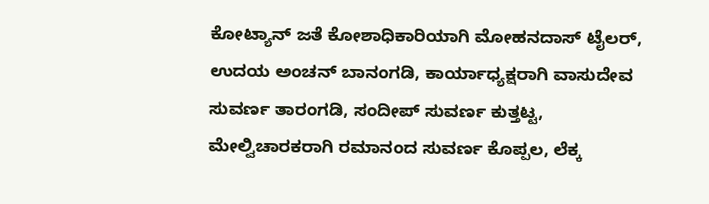ಕೋಟ್ಯಾನ್ ಜತೆ ಕೋಶಾಧಿಕಾರಿಯಾಗಿ ಮೋಹನದಾಸ್ ಟೈಲರ್, ಉದಯ ಅಂಚನ್ ಬಾನಂಗಡಿ, ಕಾರ್ಯಾಧ್ಯಕ್ಷರಾಗಿ ವಾಸುದೇವ ಸುವರ್ಣ ತಾರಂಗಡಿ, ಸಂದೀಪ್ ಸುವರ್ಣ ಕುತ್ತಟ್ಟ, ಮೇಲ್ವಿಚಾರಕರಾಗಿ ರಮಾನಂದ ಸುವರ್ಣ ಕೊಪ್ಪಲ, ಲೆಕ್ಕ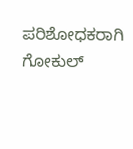ಪರಿಶೋಧಕರಾಗಿ ಗೋಕುಲ್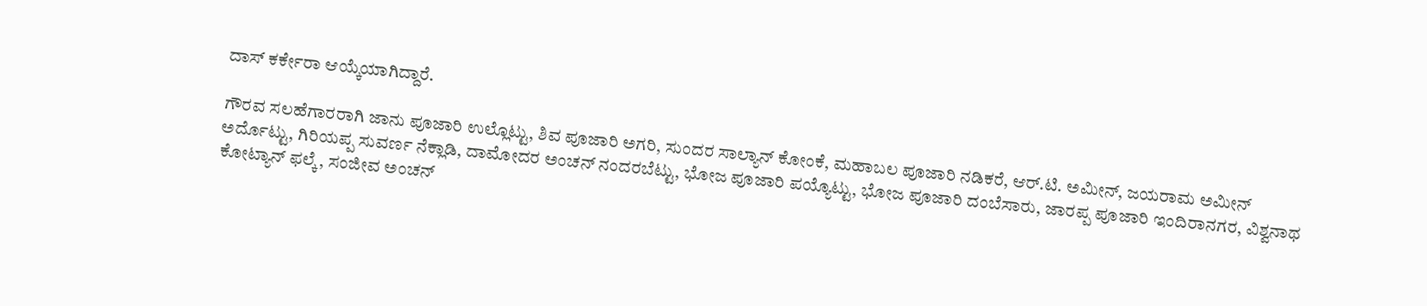ದಾಸ್ ಕರ್ಕೇರಾ ಆಯ್ಕೆಯಾಗಿದ್ದಾರೆ.

ಗೌರವ ಸಲಹೆಗಾರರಾಗಿ ಜಾನು ಪೂಜಾರಿ ಉಲ್ಲೊಟ್ಟು, ಶಿವ ಪೂಜಾರಿ ಅಗರಿ, ಸುಂದರ ಸಾಲ್ಯಾನ್ ಕೋಂಕೆ, ಮಹಾಬಲ ಪೂಜಾರಿ ನಡಿಕರೆ, ಆರ್.ಟಿ. ಅಮೀನ್, ಜಯರಾಮ ಅಮೀನ್ ಅರ್ದೊಟ್ಟು, ಗಿರಿಯಪ್ಪ ಸುವರ್ಣ ನೆಕ್ಲಾಡಿ, ದಾಮೋದರ ಅಂಚನ್ ನಂದರಬೆಟ್ಟು, ಭೋಜ ಪೂಜಾರಿ ಪಯ್ಯೊಟ್ಟು, ಭೋಜ ಪೂಜಾರಿ ದಂಬೆಸಾರು, ಜಾರಪ್ಪ ಪೂಜಾರಿ ಇಂದಿರಾನಗರ, ವಿಶ್ವನಾಥ ಕೋಟ್ಯಾನ್ ಫಲ್ಕೆ, ಸಂಜೀವ ಅಂಚನ್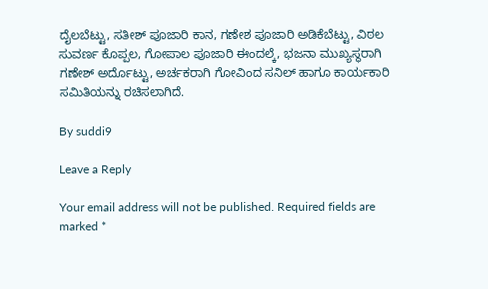ದೈಲಬೆಟ್ಟು, ಸತೀಶ್ ಪೂಜಾರಿ ಕಾನ, ಗಣೇಶ ಪೂಜಾರಿ ಅಡಿಕೆಬೆಟ್ಟು, ವಿಠಲ ಸುವರ್ಣ ಕೊಪ್ಪಲ, ಗೋಪಾಲ ಪೂಜಾರಿ ಈಂದಲ್ಕೆ, ಭಜನಾ ಮುಖ್ಯಸ್ಥರಾಗಿ ಗಣೇಶ್ ಅರ್ದೊಟ್ಟು, ಅರ್ಚಕರಾಗಿ ಗೋವಿಂದ ಸನಿಲ್ ಹಾಗೂ ಕಾರ್ಯಕಾರಿ ಸಮಿತಿಯನ್ನು ರಚಿಸಲಾಗಿದೆ.

By suddi9

Leave a Reply

Your email address will not be published. Required fields are marked *